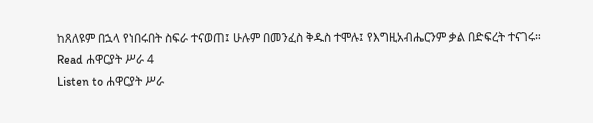ከጸለዩም በኋላ የነበሩበት ስፍራ ተናወጠ፤ ሁሉም በመንፈስ ቅዱስ ተሞሉ፤ የእግዚአብሔርንም ቃል በድፍረት ተናገሩ።
Read ሐዋርያት ሥራ 4
Listen to ሐዋርያት ሥራ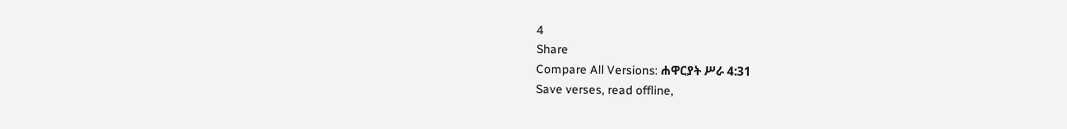4
Share
Compare All Versions: ሐዋርያት ሥራ 4:31
Save verses, read offline,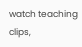watch teaching clips,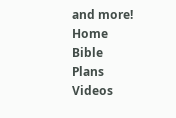and more!
Home
Bible
Plans
Videos